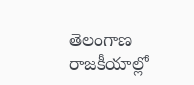తెలంగాణ రాజకీయాల్లో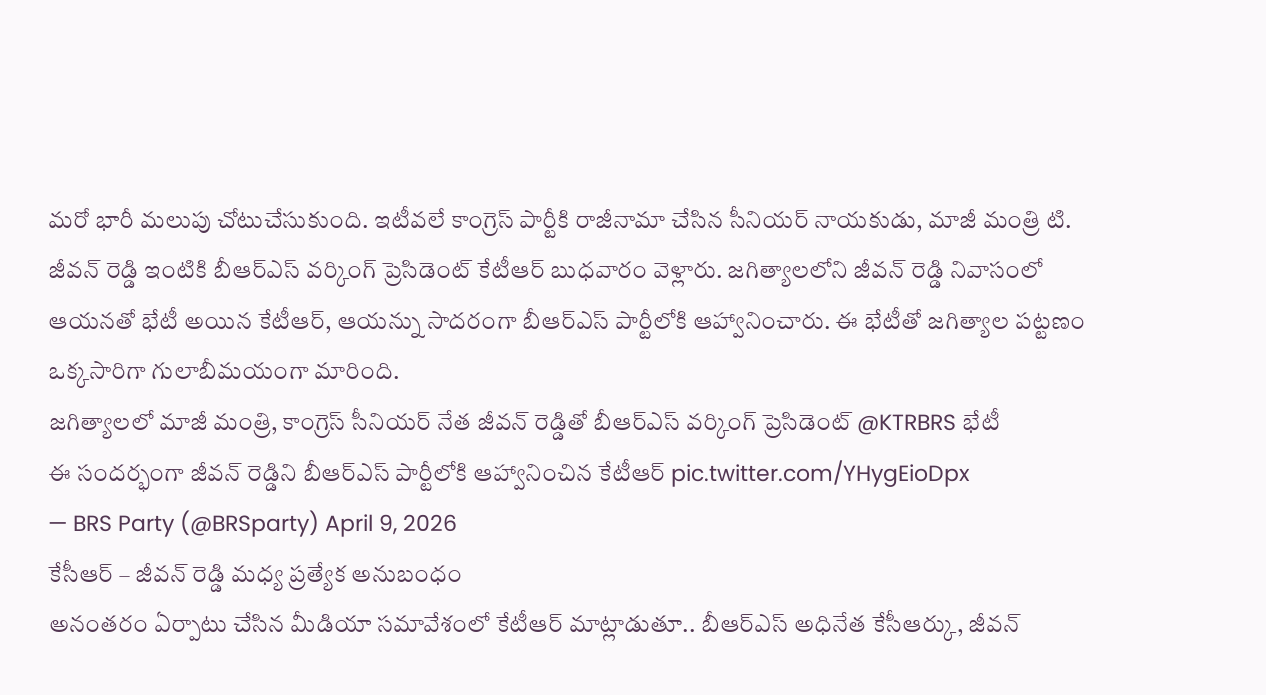మరో భారీ మలుపు చోటుచేసుకుంది. ఇటీవలే కాంగ్రెస్ పార్టీకి రాజీనామా చేసిన సీనియర్ నాయకుడు, మాజీ మంత్రి టి. జీవన్ రెడ్డి ఇంటికి బీఆర్ఎస్ వర్కింగ్ ప్రెసిడెంట్ కేటీఆర్ బుధవారం వెళ్లారు. జగిత్యాలలోని జీవన్ రెడ్డి నివాసంలో ఆయనతో భేటీ అయిన కేటీఆర్, ఆయన్ను సాదరంగా బీఆర్ఎస్ పార్టీలోకి ఆహ్వానించారు. ఈ భేటీతో జగిత్యాల పట్టణం ఒక్కసారిగా గులాబీమయంగా మారింది.
జగిత్యాలలో మాజీ మంత్రి, కాంగ్రెస్ సీనియర్ నేత జీవన్ రెడ్డితో బీఆర్ఎస్ వర్కింగ్ ప్రెసిడెంట్ @KTRBRS భేటీ
ఈ సందర్భంగా జీవన్ రెడ్డిని బీఆర్ఎస్ పార్టీలోకి ఆహ్వానించిన కేటీఆర్ pic.twitter.com/YHygEioDpx
— BRS Party (@BRSparty) April 9, 2026
కేసీఆర్ – జీవన్ రెడ్డి మధ్య ప్రత్యేక అనుబంధం
అనంతరం ఏర్పాటు చేసిన మీడియా సమావేశంలో కేటీఆర్ మాట్లాడుతూ.. బీఆర్ఎస్ అధినేత కేసీఆర్కు, జీవన్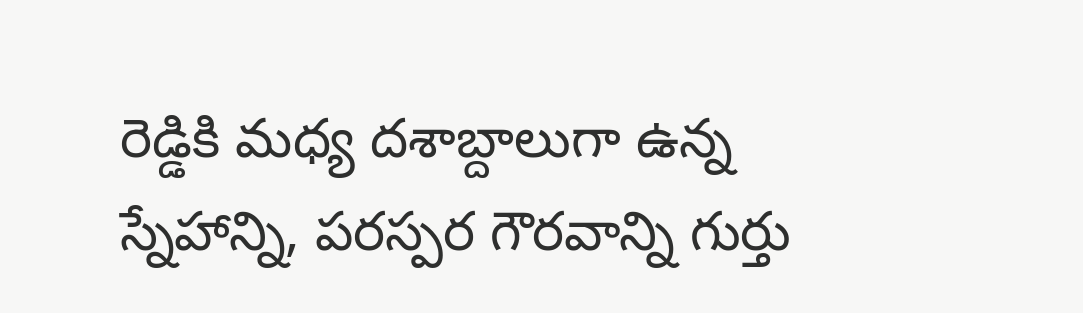రెడ్డికి మధ్య దశాబ్దాలుగా ఉన్న స్నేహాన్ని, పరస్పర గౌరవాన్ని గుర్తు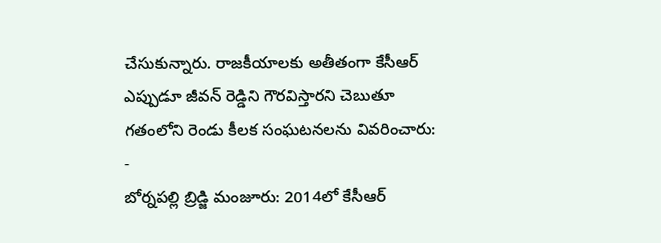చేసుకున్నారు. రాజకీయాలకు అతీతంగా కేసీఆర్ ఎప్పుడూ జీవన్ రెడ్డిని గౌరవిస్తారని చెబుతూ గతంలోని రెండు కీలక సంఘటనలను వివరించారు:
-
బోర్నపల్లి బ్రిడ్జి మంజూరు: 2014లో కేసీఆర్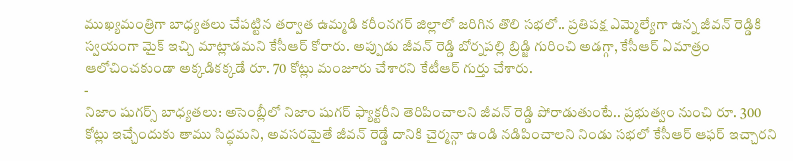ముఖ్యమంత్రిగా బాధ్యతలు చేపట్టిన తర్వాత ఉమ్మడి కరీంనగర్ జిల్లాలో జరిగిన తొలి సభలో.. ప్రతిపక్ష ఎమ్మెల్యేగా ఉన్న జీవన్ రెడ్డికి స్వయంగా మైక్ ఇచ్చి మాట్లాడమని కేసీఆర్ కోరారు. అప్పుడు జీవన్ రెడ్డి బోర్నపల్లి బ్రిడ్జి గురించి అడగ్గా, కేసీఆర్ ఏమాత్రం ఆలోచించకుండా అక్కడికక్కడే రూ. 70 కోట్లు మంజూరు చేశారని కేటీఆర్ గుర్తు చేశారు.
-
నిజాం షుగర్స్ బాధ్యతలు: అసెంబ్లీలో నిజాం షుగర్ ఫ్యాక్టరీని తెరిపించాలని జీవన్ రెడ్డి పోరాడుతుంటే.. ప్రభుత్వం నుంచి రూ. 300 కోట్లు ఇచ్చేందుకు తాము సిద్ధమని, అవసరమైతే జీవన్ రెడ్డే దానికి చైర్మన్గా ఉండి నడిపించాలని నిండు సభలో కేసీఆర్ ఆఫర్ ఇచ్చారని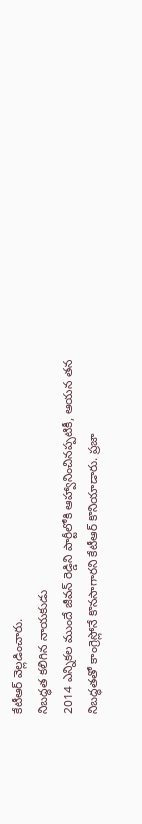కేటీఆర్ వెల్లడించారు.
నిబద్ధత కలిగిన నాయకుడు
2014 ఎన్నికల ముందే జీవన్ రెడ్డిని పార్టీలోకి ఆహ్వానించినప్పటికీ, ఆయన తన నిబద్ధతతో కాంగ్రెస్లోనే కొనసాగారని కేటీఆర్ కొనియాడారు. ప్రజా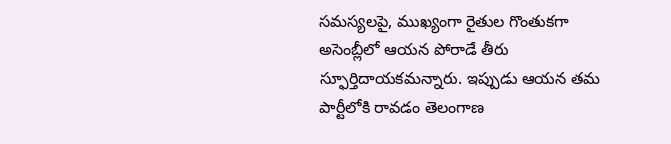సమస్యలపై, ముఖ్యంగా రైతుల గొంతుకగా అసెంబ్లీలో ఆయన పోరాడే తీరు స్ఫూర్తిదాయకమన్నారు. ఇప్పుడు ఆయన తమ పార్టీలోకి రావడం తెలంగాణ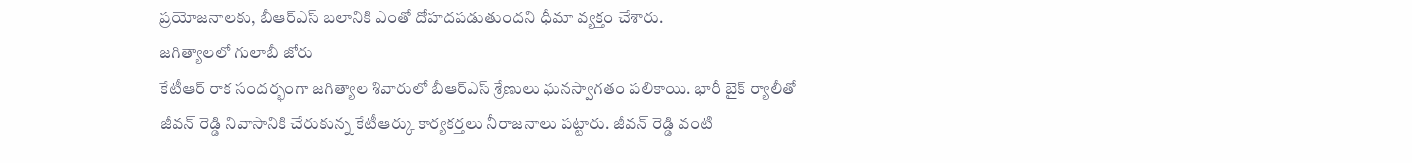ప్రయోజనాలకు, బీఆర్ఎస్ బలానికి ఎంతో దోహదపడుతుందని ధీమా వ్యక్తం చేశారు.
జగిత్యాలలో గులాబీ జోరు
కేటీఆర్ రాక సందర్భంగా జగిత్యాల శివారులో బీఆర్ఎస్ శ్రేణులు ఘనస్వాగతం పలికాయి. భారీ బైక్ ర్యాలీతో జీవన్ రెడ్డి నివాసానికి చేరుకున్న కేటీఆర్కు కార్యకర్తలు నీరాజనాలు పట్టారు. జీవన్ రెడ్డి వంటి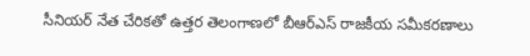సీనియర్ నేత చేరికతో ఉత్తర తెలంగాణలో బీఆర్ఎస్ రాజకీయ సమీకరణాలు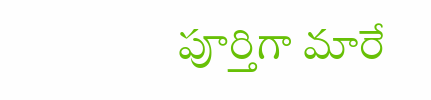పూర్తిగా మారే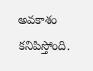అవకాశం కనిపిస్తోంది.